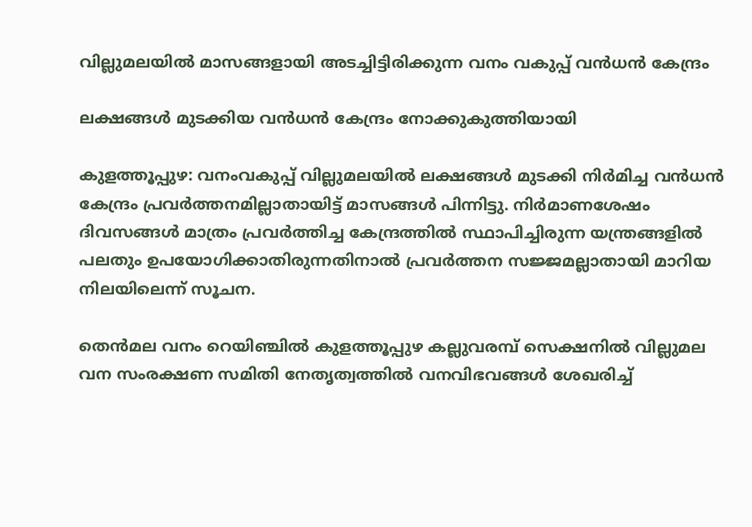വില്ലുമലയിൽ മാസങ്ങളായി അടച്ചിട്ടിരിക്കുന്ന വനം വകുപ്പ് വൻധൻ കേന്ദ്രം

ലക്ഷങ്ങൾ മുടക്കിയ വൻധൻ കേന്ദ്രം നോക്കുകുത്തിയായി

കുളത്തൂപ്പുഴ: വനംവകുപ്പ് വില്ലുമലയിൽ ലക്ഷങ്ങൾ മുടക്കി നിർമിച്ച വൻധൻ കേന്ദ്രം പ്രവർത്തനമില്ലാതായിട്ട് മാസങ്ങൾ പിന്നിട്ടു. നിർമാണശേഷം ദിവസങ്ങൾ മാത്രം പ്രവർത്തിച്ച കേന്ദ്രത്തിൽ സ്ഥാപിച്ചിരുന്ന യന്ത്രങ്ങളിൽ പലതും ഉപയോഗിക്കാതിരുന്നതിനാൽ പ്രവർത്തന സജ്ജമല്ലാതായി മാറിയ നിലയിലെന്ന് സൂചന.

തെൻമല വനം റെയിഞ്ചിൽ കുളത്തൂപ്പുഴ കല്ലുവരമ്പ് സെക്ഷനിൽ വില്ലുമല വന സംരക്ഷണ സമിതി നേതൃത്വത്തിൽ വനവിഭവങ്ങൾ ശേഖരിച്ച്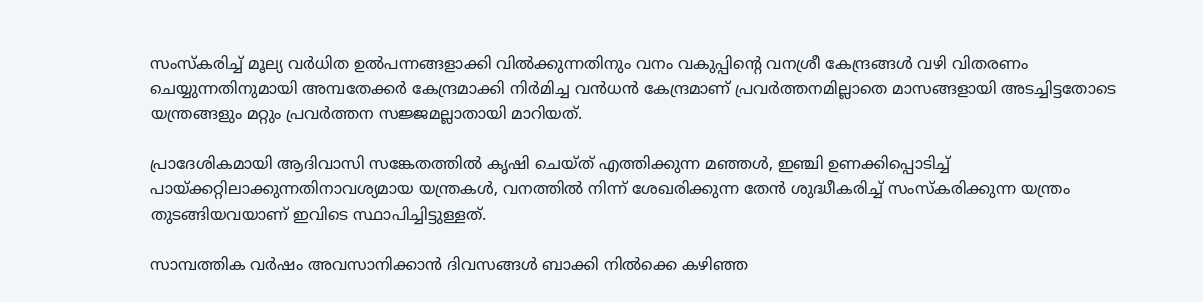സംസ്കരിച്ച് മൂല്യ വർധിത ഉൽപന്നങ്ങളാക്കി വിൽക്കുന്നതിനും വനം വകുപ്പിന്റെ വനശ്രീ കേന്ദ്രങ്ങൾ വഴി വിതരണം ചെയ്യുന്നതിനുമായി അമ്പതേക്കർ കേന്ദ്രമാക്കി നിർമിച്ച വൻധൻ കേന്ദ്രമാണ് പ്രവർത്തനമില്ലാതെ മാസങ്ങളായി അടച്ചിട്ടതോടെ യന്ത്രങ്ങളും മറ്റും പ്രവർത്തന സജ്ജമല്ലാതായി മാറിയത്.

പ്രാദേശികമായി ആദിവാസി സങ്കേതത്തിൽ കൃഷി ചെയ്ത് എത്തിക്കുന്ന മഞ്ഞൾ, ഇഞ്ചി ഉണക്കിപ്പൊടിച്ച് പായ്ക്കറ്റിലാക്കുന്നതിനാവശ്യമായ യന്ത്രകൾ, വനത്തിൽ നിന്ന് ശേഖരിക്കുന്ന തേൻ ശുദ്ധീകരിച്ച് സംസ്കരിക്കുന്ന യന്ത്രം തുടങ്ങിയവയാണ് ഇവിടെ സ്ഥാപിച്ചിട്ടുള്ളത്.

സാമ്പത്തിക വർഷം അവസാനിക്കാൻ ദിവസങ്ങൾ ബാക്കി നിൽക്കെ കഴിഞ്ഞ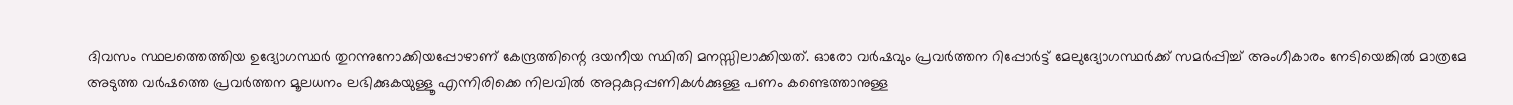ദിവസം സ്ഥലത്തെത്തിയ ഉദ്യോഗസ്ഥർ തുറന്നുനോക്കിയപ്പോഴാണ് കേന്ദ്രത്തിന്റെ ദയനീയ സ്ഥിതി മനസ്സിലാക്കിയത്. ഓരോ വർഷവും പ്രവർത്തന റിപ്പോർട്ട് മേലുദ്യോഗസ്ഥർക്ക് സമർപ്പിച്ച് അംഗീകാരം നേടിയെങ്കിൽ മാത്രമേ അടുത്ത വർഷത്തെ പ്രവർത്തന മൂലധനം ലഭിക്കുകയുള്ളൂ എന്നിരിക്കെ നിലവിൽ അറ്റകുറ്റപ്പണികൾക്കുള്ള പണം കണ്ടെത്താനുള്ള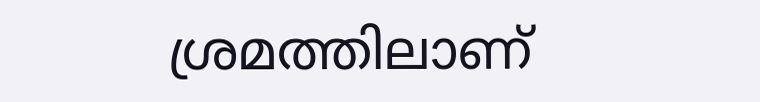ശ്രമത്തിലാണ്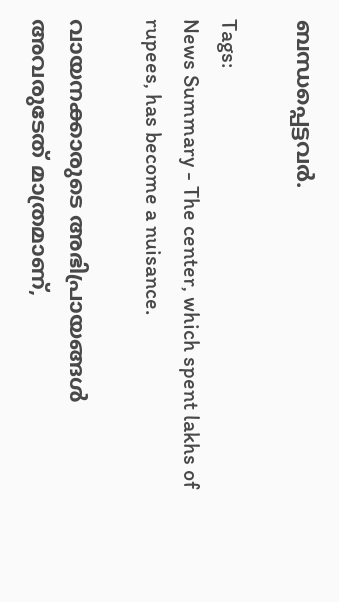ബന്ധപ്പെട്ടവർ.

Tags:
News Summary - The center, which spent lakhs of rupees, has become a nuisance.

വായനക്കാരുടെ അഭിപ്രായങ്ങള്‍ അവരുടേത് മാത്രമാണ്,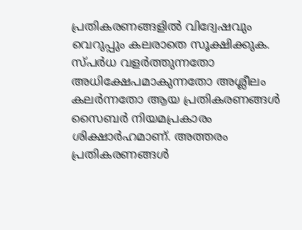പ്രതികരണങ്ങളിൽ വിദ്വേഷവും വെറുപ്പും കലരാതെ സൂക്ഷിക്കുക. സ്പർധ വളർത്തുന്നതോ അധിക്ഷേപമാകുന്നതോ അശ്ലീലം കലർന്നതോ ആയ പ്രതികരണങ്ങൾ സൈബർ നിയമപ്രകാരം ശിക്ഷാർഹമാണ്. അത്തരം പ്രതികരണങ്ങൾ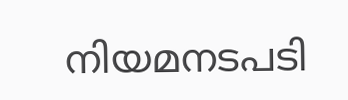നിയമനടപടി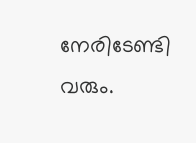നേരിടേണ്ടി വരും.